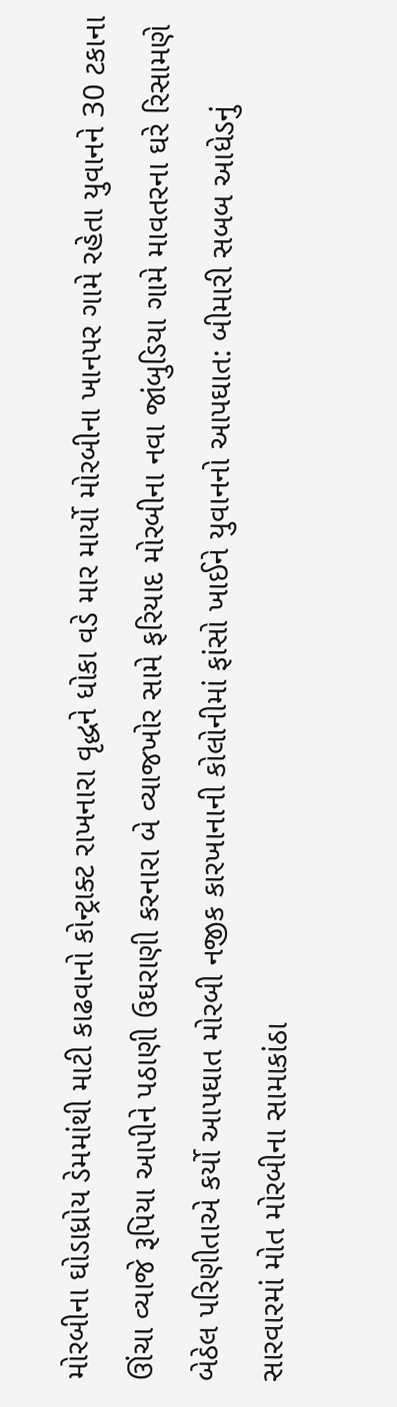મોરબીના ઘોડાધ્રોય ડેમમાંથી માટી કાઢવાનો કોન્ટ્રાક્ટ રાખનારા વૃદ્ધને ધોકા વડે માર માર્યો મોરબીના ખાનપર ગામે રહેતા યુવાનને 30 ટકાના ઊંચા વ્યાજે રૂપિયા આપીને પઠાણી ઉઘરાણી કરનારા બે વ્યાજખોર સામે ફરિયાદ મોરબીના નવા જાંબુડિયા ગામે માવતરના ઘરે રિસામણે બેઠેલ પરિણીતાએ કર્યો આપઘાત મોરબી નજીક કારખાનાની કોલોનીમાં ફાંસો ખાઈને યુવાનનો આપઘાત: બીમારી સબબ આધેડનું સારવારમાં મોત મોરબીના સામાકાંઠા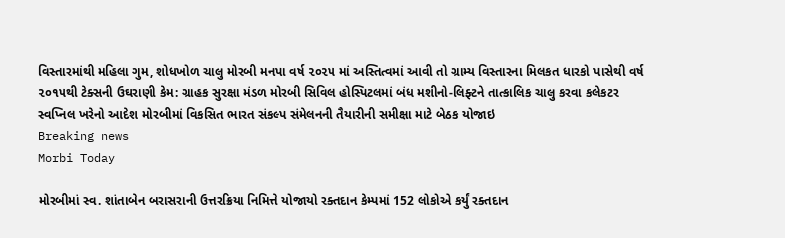વિસ્તારમાંથી મહિલા ગુમ, શોધખોળ ચાલુ મોરબી મનપા વર્ષ ૨૦૨૫ માં અસ્તિત્વમાં આવી તો ગ્રામ્ય વિસ્તારના મિલકત ધારકો પાસેથી વર્ષ ૨૦૧૫થી ટેક્સની ઉઘરાણી કેમ: ગ્રાહક સુરક્ષા મંડળ મોરબી સિવિલ હોસ્પિટલમાં બંધ મશીનો-લિફ્ટને તાત્કાલિક ચાલુ કરવા કલેકટર સ્વપ્નિલ ખરેનો આદેશ મોરબીમાં વિકસિત ભારત સંકલ્પ સંમેલનની તૈયારીની સમીક્ષા માટે બેઠક યોજાઇ
Breaking news
Morbi Today

મોરબીમાં સ્વ. શાંતાબેન બરાસરાની ઉત્તરક્રિયા નિમિત્તે યોજાયો રક્તદાન કેમ્પમાં 152 લોકોએ કર્યું રક્તદાન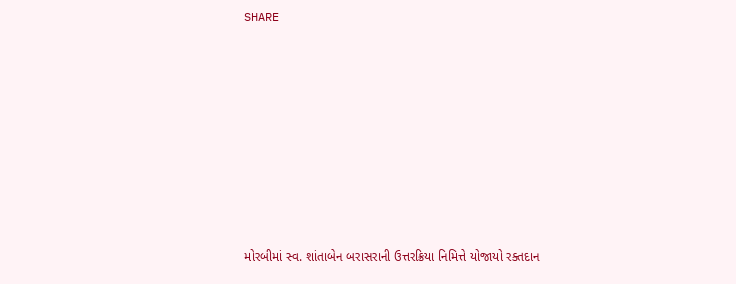SHARE











મોરબીમાં સ્વ. શાંતાબેન બરાસરાની ઉત્તરક્રિયા નિમિત્તે યોજાયો રક્તદાન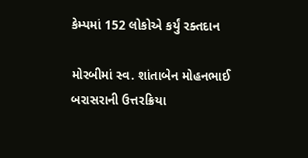કેમ્પમાં 152 લોકોએ કર્યું રક્તદાન

મોરબીમાં સ્વ. શાંતાબેન મોહનભાઈ બરાસરાની ઉત્તરક્રિયા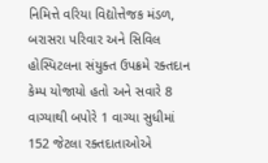નિમિત્તે વરિયા વિદ્યોત્તેજક મંડળ, બરાસરા પરિવાર અને સિવિલ હોસ્પિટલના સંયુક્ત ઉપક્રમે રક્તદાન કેમ્પ યોજાયો હતો અને સવારે 8 વાગ્યાથી બપોરે 1 વાગ્યા સુધીમાં 152 જેટલા રક્તદાતાઓએ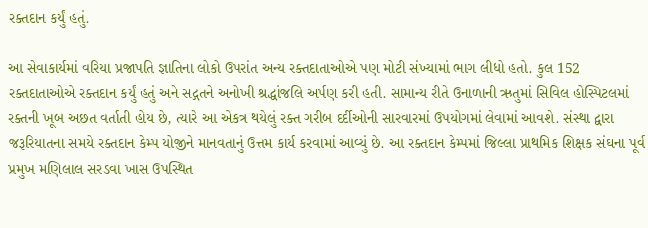રક્તદાન કર્યું હતું.

આ સેવાકાર્યમાં વરિયા પ્રજાપતિ જ્ઞાતિના લોકો ઉપરાંત અન્ય રક્તદાતાઓએ પણ મોટી સંખ્યામાં ભાગ લીધો હતો. કુલ 152 રક્તદાતાઓએ રક્તદાન કર્યું હતું અને સદ્ગતને અનોખી શ્રદ્ધાંજલિ અર્પણ કરી હતી. સામાન્ય રીતે ઉનાળાની ઋતુમાં સિવિલ હોસ્પિટલમાં રક્તની ખૂબ અછત વર્તાતી હોય છે, ત્યારે આ એકત્ર થયેલું રક્ત ગરીબ દર્દીઓની સારવારમાં ઉપયોગમાં લેવામાં આવશે. સંસ્થા દ્વારા જરૂરિયાતના સમયે રક્તદાન કેમ્પ યોજીને માનવતાનું ઉત્તમ કાર્ય કરવામાં આવ્યું છે. આ રક્તદાન કેમ્પમાં જિલ્લા પ્રાથમિક શિક્ષક સંઘના પૂર્વ પ્રમુખ મણિલાલ સરડવા ખાસ ઉપસ્થિત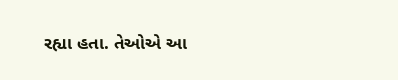રહ્યા હતા. તેઓએ આ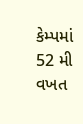કેમ્પમાં 52 મી વખત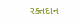રક્તદાન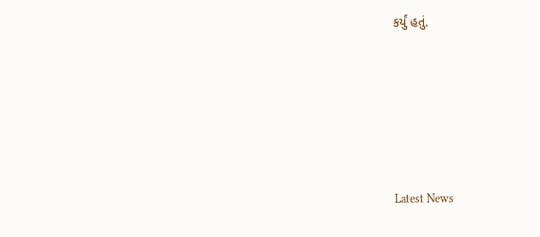કર્યું હતું.






Latest News